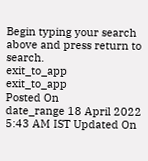Begin typing your search above and press return to search.
exit_to_app
exit_to_app
Posted On
date_range 18 April 2022 5:43 AM IST Updated On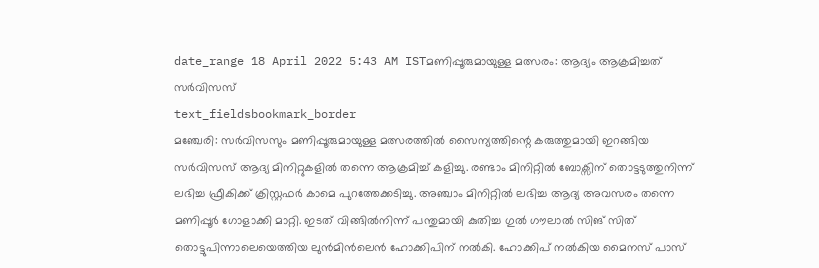date_range 18 April 2022 5:43 AM ISTമണിപ്പൂരുമായുള്ള മത്സരം: ആദ്യം ആക്രമിച്ചത് സർവിസസ്
text_fieldsbookmark_border
മഞ്ചേരി: സർവിസസും മണിപ്പൂരുമായുള്ള മത്സരത്തിൽ സൈന്യത്തിന്റെ കരുത്തുമായി ഇറങ്ങിയ സർവിസസ് ആദ്യ മിനിറ്റുകളിൽ തന്നെ ആക്രമിച്ച് കളിച്ചു. രണ്ടാം മിനിറ്റിൽ ബോക്സിന് തൊട്ടടുത്തുനിന്ന് ലഭിച്ച ഫ്രീകിക്ക് ക്രിസ്റ്റഫർ കാമെ പുറത്തേക്കടിച്ചു. അഞ്ചാം മിനിറ്റിൽ ലഭിച്ച ആദ്യ അവസരം തന്നെ മണിപ്പൂർ ഗോളാക്കി മാറ്റി. ഇടത് വിങ്ങിൽനിന്ന് പന്തുമായി കുതിച്ച ഗുൽ ഗൗലാൽ സിങ് സിത് തൊട്ടുപിന്നാലെയെത്തിയ ലുൻമിൻലെൻ ഹോക്കിപിന് നൽകി. ഹോക്കിപ് നൽകിയ മൈനസ് പാസ്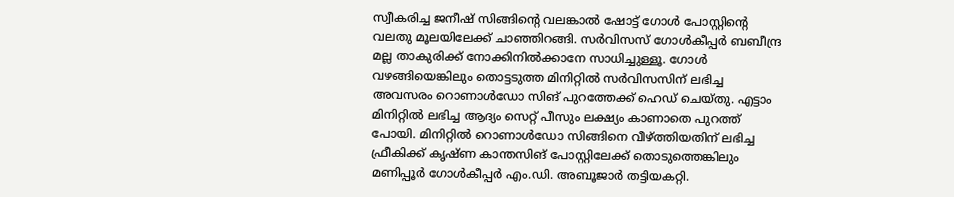സ്വീകരിച്ച ജനീഷ് സിങ്ങിന്റെ വലങ്കാൽ ഷോട്ട് ഗോൾ പോസ്റ്റിന്റെ വലതു മൂലയിലേക്ക് ചാഞ്ഞിറങ്ങി. സർവിസസ് ഗോൾകീപ്പർ ബബീന്ദ്ര മല്ല താകുരിക്ക് നോക്കിനിൽക്കാനേ സാധിച്ചുള്ളൂ. ഗോൾ വഴങ്ങിയെങ്കിലും തൊട്ടടുത്ത മിനിറ്റിൽ സർവിസസിന് ലഭിച്ച അവസരം റൊണാൾഡോ സിങ് പുറത്തേക്ക് ഹെഡ് ചെയ്തു. എട്ടാം മിനിറ്റിൽ ലഭിച്ച ആദ്യം സെറ്റ് പീസും ലക്ഷ്യം കാണാതെ പുറത്ത് പോയി. മിനിറ്റിൽ റൊണാൾഡോ സിങ്ങിനെ വീഴ്ത്തിയതിന് ലഭിച്ച ഫ്രീകിക്ക് കൃഷ്ണ കാന്തസിങ് പോസ്റ്റിലേക്ക് തൊടുത്തെങ്കിലും മണിപ്പൂർ ഗോൾകീപ്പർ എം.ഡി. അബൂജാർ തട്ടിയകറ്റി.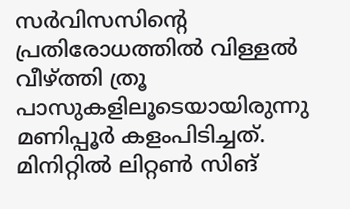സർവിസസിന്റെ പ്രതിരോധത്തിൽ വിള്ളൽ വീഴ്ത്തി ത്രൂ പാസുകളിലൂടെയായിരുന്നു മണിപ്പൂർ കളംപിടിച്ചത്. മിനിറ്റിൽ ലിറ്റൺ സിങ്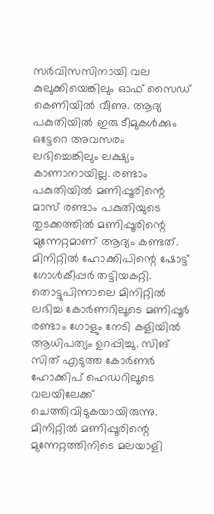സർവിസസിനായി വല കുലുക്കിയെങ്കിലും ഓഫ് സൈഡ് കെണിയിൽ വീണു. ആദ്യ പകുതിയിൽ ഇരു ടീമുകൾക്കും ഒട്ടേറെ അവസരം ലഭിച്ചെങ്കിലും ലക്ഷ്യം കാണാനായില്ല. രണ്ടാം പകുതിയിൽ മണിപ്പൂരിന്റെ മാസ് രണ്ടാം പകുതിയുടെ തുടക്കത്തിൽ മണിപ്പൂരിന്റെ മുന്നേറ്റമാണ് ആദ്യം കണ്ടത്. മിനിറ്റിൽ ഹോക്കിപിന്റെ ഷോട്ട് ഗോൾകീപ്പർ തട്ടിയകറ്റി. തൊട്ടുപിന്നാലെ മിനിറ്റിൽ ലഭിച്ച കോർണറിലൂടെ മണിപ്പൂർ രണ്ടാം ഗോളും നേടി കളിയിൽ ആധിപത്യം ഉറപ്പിച്ചു. സിങ് സിത് എടുത്ത കോർണർ ഹോക്കിപ് ഹെഡറിലൂടെ വലയിലേക്ക് ചെത്തിവിടുകയായിരുന്നു. മിനിറ്റിൽ മണിപ്പൂരിന്റെ മുന്നേറ്റത്തിനിടെ മലയാളി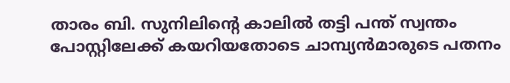താരം ബി. സുനിലിന്റെ കാലിൽ തട്ടി പന്ത് സ്വന്തം പോസ്റ്റിലേക്ക് കയറിയതോടെ ചാമ്പ്യൻമാരുടെ പതനം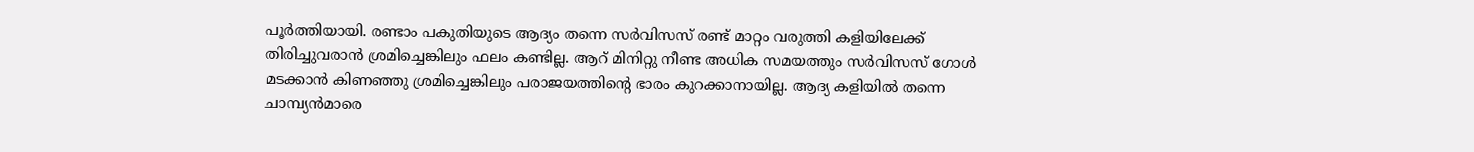പൂർത്തിയായി. രണ്ടാം പകുതിയുടെ ആദ്യം തന്നെ സർവിസസ് രണ്ട് മാറ്റം വരുത്തി കളിയിലേക്ക് തിരിച്ചുവരാൻ ശ്രമിച്ചെങ്കിലും ഫലം കണ്ടില്ല. ആറ് മിനിറ്റു നീണ്ട അധിക സമയത്തും സർവിസസ് ഗോൾ മടക്കാൻ കിണഞ്ഞു ശ്രമിച്ചെങ്കിലും പരാജയത്തിന്റെ ഭാരം കുറക്കാനായില്ല. ആദ്യ കളിയിൽ തന്നെ ചാമ്പ്യൻമാരെ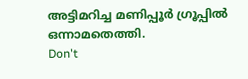അട്ടിമറിച്ച മണിപ്പൂർ ഗ്രൂപ്പിൽ ഒന്നാമതെത്തി.
Don't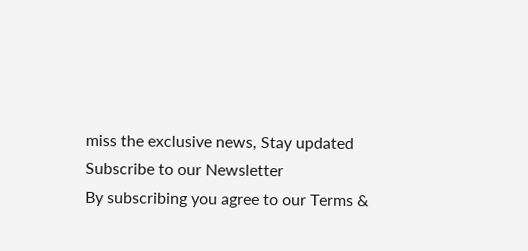miss the exclusive news, Stay updated
Subscribe to our Newsletter
By subscribing you agree to our Terms &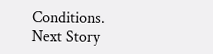Conditions.
Next Story